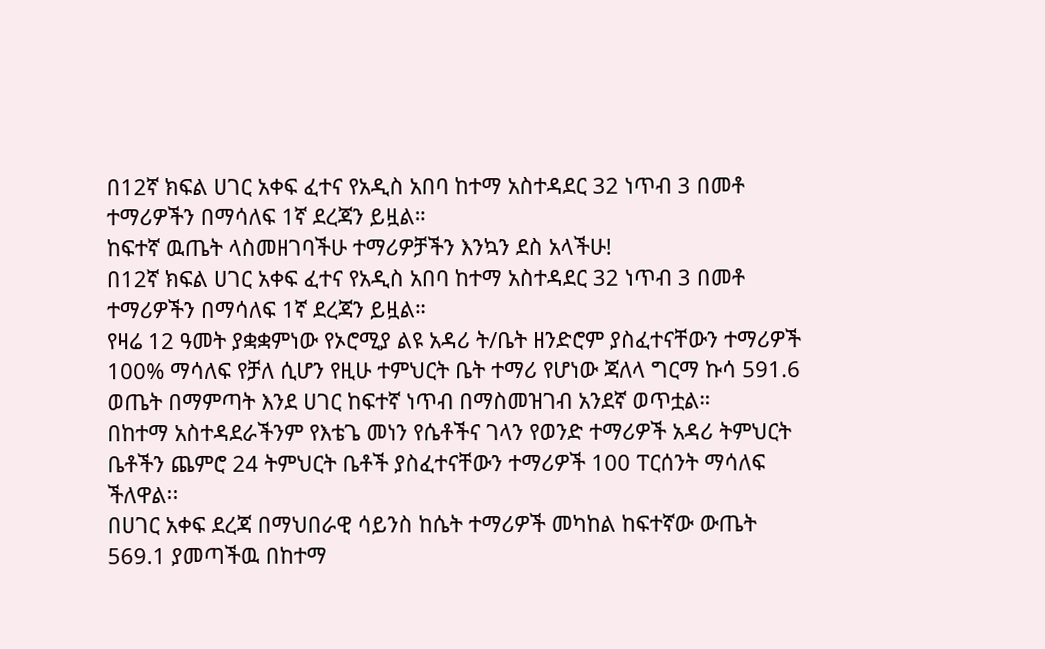በ12ኛ ክፍል ሀገር አቀፍ ፈተና የአዲስ አበባ ከተማ አስተዳደር 32 ነጥብ 3 በመቶ ተማሪዎችን በማሳለፍ 1ኛ ደረጃን ይዟል።
ከፍተኛ ዉጤት ላስመዘገባችሁ ተማሪዎቻችን እንኳን ደስ አላችሁ!
በ12ኛ ክፍል ሀገር አቀፍ ፈተና የአዲስ አበባ ከተማ አስተዳደር 32 ነጥብ 3 በመቶ ተማሪዎችን በማሳለፍ 1ኛ ደረጃን ይዟል።
የዛሬ 12 ዓመት ያቋቋምነው የኦሮሚያ ልዩ አዳሪ ት/ቤት ዘንድሮም ያስፈተናቸውን ተማሪዎች 100% ማሳለፍ የቻለ ሲሆን የዚሁ ተምህርት ቤት ተማሪ የሆነው ጃለላ ግርማ ኩሳ 591.6 ወጤት በማምጣት እንደ ሀገር ከፍተኛ ነጥብ በማስመዝገብ አንደኛ ወጥቷል።
በከተማ አስተዳደራችንም የእቴጌ መነን የሴቶችና ገላን የወንድ ተማሪዎች አዳሪ ትምህርት ቤቶችን ጨምሮ 24 ትምህርት ቤቶች ያስፈተናቸውን ተማሪዎች 100 ፐርሰንት ማሳለፍ ችለዋል፡፡
በሀገር አቀፍ ደረጃ በማህበራዊ ሳይንስ ከሴት ተማሪዎች መካከል ከፍተኛው ውጤት 569.1 ያመጣችዉ በከተማ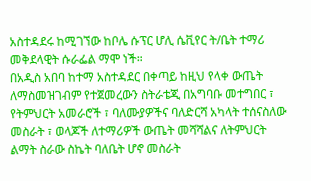አስተዳደሩ ከሚገኘው ከቦሌ ሱፕር ሆሊ ሴቪየር ት/ቤት ተማሪ መቅደላዊት ሱራፌል ማሞ ነች።
በአዲስ አበባ ከተማ አስተዳደር በቀጣይ ከዚህ የላቀ ውጤት ለማስመዝገብም የተጀመረውን ስትራቴጂ በአግባቡ መተግበር ፣ የትምህርት አመራሮች ፣ ባለሙያዎችና ባለድርሻ አካላት ተሰናስለው መስራት ፣ ወላጆች ለተማሪዎች ውጤት መሻሻልና ለትምህርት ልማት ስራው ስኬት ባለቤት ሆኖ መስራት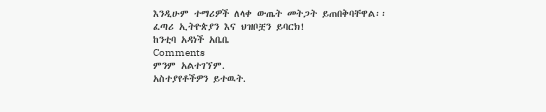እንዲሁም ተማሪዎች ለላቀ ውጤት መትጋት ይጠበቅባቸዋል፡፡
ፈጣሪ ኢትዮጵያን እና ህዝቦቿን ይባርክ!
ከንቲባ አዳነች አቤቤ
Comments
ምንም አልተገኘም.
አስተያየቶችዎን ይተዉት.